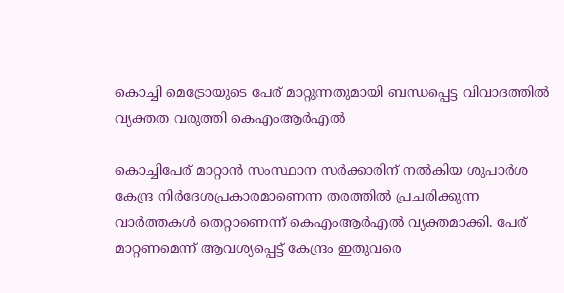കൊച്ചി മെട്രോയുടെ പേര് മാറ്റുന്നതുമായി ബന്ധപ്പെട്ട വിവാദത്തിൽ വ്യക്തത വരുത്തി കെഎംആർഎൽ

കൊച്ചിപേര് മാറ്റാൻ സംസ്ഥാന സർക്കാരിന് നൽകിയ ശുപാർശ കേന്ദ്ര നിർദേശപ്രകാരമാണെന്ന തരത്തിൽ പ്രചരിക്കുന്ന വാർത്തകൾ തെറ്റാണെന്ന് കെഎംആർഎൽ വ്യക്തമാക്കി. പേര് മാറ്റണമെന്ന് ആവശ്യപ്പെട്ട് കേന്ദ്രം ഇതുവരെ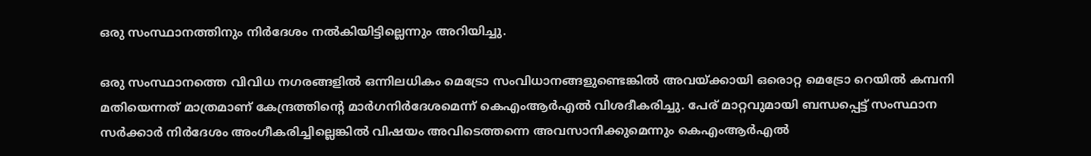ഒരു സംസ്ഥാനത്തിനും നിർദേശം നൽകിയിട്ടില്ലെന്നും അറിയിച്ചു.

ഒരു സംസ്ഥാനത്തെ വിവിധ നഗരങ്ങളിൽ ഒന്നിലധികം മെട്രോ സംവിധാനങ്ങളുണ്ടെങ്കിൽ അവയ്ക്കായി ഒരൊറ്റ മെട്രോ റെയിൽ കമ്പനി മതിയെന്നത് മാത്രമാണ് കേന്ദ്രത്തിന്റെ മാർഗനിർദേശമെന്ന് കെഎംആർഎൽ വിശദീകരിച്ചു. പേര് മാറ്റവുമായി ബന്ധപ്പെട്ട് സംസ്ഥാന സർക്കാർ നിർദേശം അംഗീകരിച്ചില്ലെങ്കിൽ വിഷയം അവിടെത്തന്നെ അവസാനിക്കുമെന്നും കെഎംആർഎൽ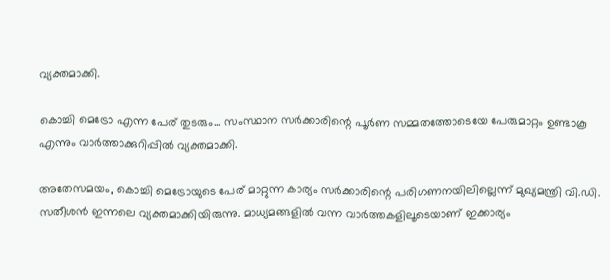വ്യക്തമാക്കി.

കൊച്ചി മെട്രോ എന്ന പേര് തുടരും... സംസ്ഥാന സർക്കാരിന്റെ പൂർണ സമ്മതത്തോടെയേ പേരുമാറ്റം ഉണ്ടാകൂ എന്നും വാർത്താക്കുറിപ്പിൽ വ്യക്തമാക്കി.

അതേസമയം, കൊച്ചി മെട്രോയുടെ പേര് മാറ്റുന്ന കാര്യം സർക്കാരിന്റെ പരിഗണനയിലില്ലെന്ന് മുഖ്യമന്ത്രി വി.ഡി. സതീശൻ ഇന്നലെ വ്യക്തമാക്കിയിരുന്നു. മാധ്യമങ്ങളിൽ വന്ന വാർത്തകളിലൂടെയാണ് ഇക്കാര്യം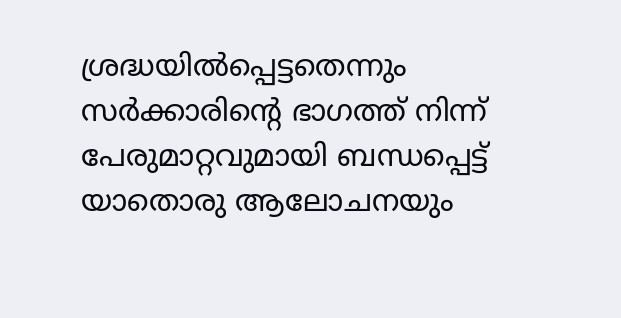ശ്രദ്ധയിൽപ്പെട്ടതെന്നും സർക്കാരിന്റെ ഭാഗത്ത് നിന്ന് പേരുമാറ്റവുമായി ബന്ധപ്പെട്ട് യാതൊരു ആലോചനയും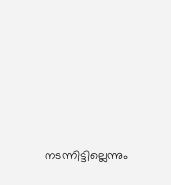നടന്നിട്ടില്ലെന്നും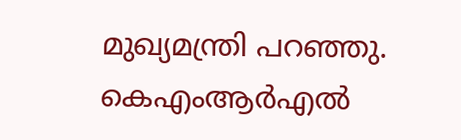മുഖ്യമന്ത്രി പറഞ്ഞു. കെഎംആർഎൽ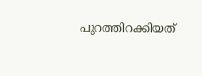പുറത്തിറക്കിയത്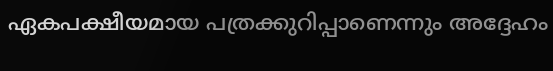ഏകപക്ഷീയമായ പത്രക്കുറിപ്പാണെന്നും അദ്ദേഹം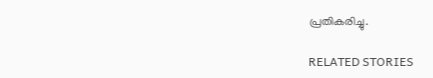പ്രതികരിച്ചു.

RELATED STORIES